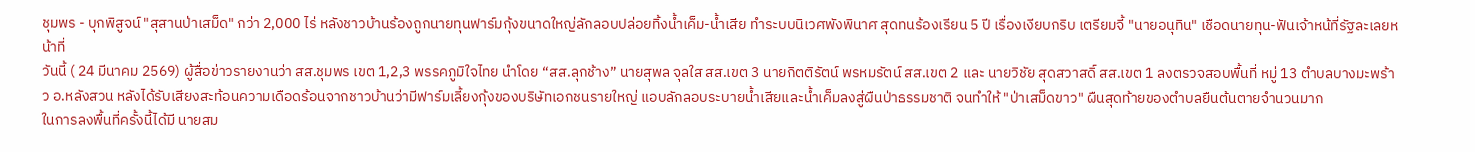ชุมพร - บุกพิสูจน์ "สุสานป่าเสม็ด" กว่า 2,000 ไร่ หลังชาวบ้านร้องถูกนายทุนฟาร์มกุ้งขนาดใหญ่ลักลอบปล่อยทิ้งน้ำเค็ม-น้ำเสีย ทำระบบนิเวศพังพินาศ สุดทนร้องเรียน 5 ปี เรื่องเงียบกริบ เตรียมจี้ "นายอนุทิน" เชือดนายทุน-ฟันเจ้าหน้ที่รัฐละเลยหน้าที่
วันนี้ ( 24 มีนาคม 2569) ผู้สื่อข่าวรายงานว่า สส.ชุมพร เขต 1,2,3 พรรคภูมิใจไทย นำโดย “สส.ลุกช้าง” นายสุพล จุลใส สส.เขต 3 นายกิตติรัตน์ พรหมรัตน์ สส.เขต 2 และ นายวิชัย สุดสวาสดิ์ สส.เขต 1 ลงตรวจสอบพื้นที่ หมู่ 13 ตำบลบางมะพร้าว อ.หลังสวน หลังได้รับเสียงสะท้อนความเดือดร้อนจากชาวบ้านว่ามีฟาร์มเลี้ยงกุ้งของบริษัทเอกชนรายใหญ่ แอบลักลอบระบายน้ำเสียและน้ำเค็มลงสู่ผืนป่าธรรมชาติ จนทำให้ "ป่าเสม็ดขาว" ผืนสุดท้ายของตำบลยืนต้นตายจำนวนมาก
ในการลงพื้นที่ครั้งนี้ได้มี นายสม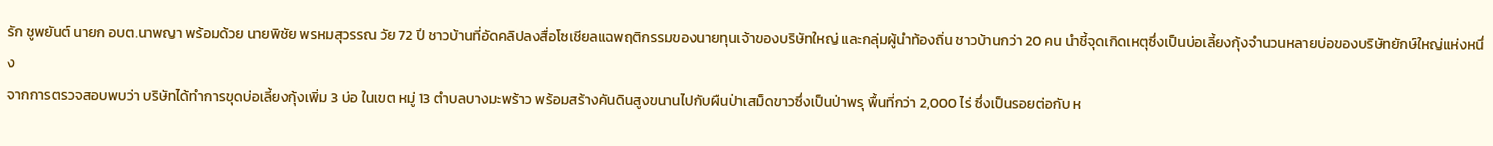รัก ชูพยันต์ นายก อบต.นาพญา พร้อมด้วย นายพิชัย พรหมสุวรรณ วัย 72 ปี ชาวบ้านที่อัดคลิปลงสื่อโซเชียลแฉพฤติกรรมของนายทุนเจ้าของบริษัทใหญ่ และกลุ่มผู้นำท้องถิ่น ชาวบ้านกว่า 20 คน นำชี้จุดเกิดเหตุซึ่งเป็นบ่อเลี้ยงกุ้งจำนวนหลายบ่อของบริษัทยักษ์ใหญ่แห่งหนึ่ง
จากการตรวจสอบพบว่า บริษัทได้ทำการขุดบ่อเลี้ยงกุ้งเพิ่ม 3 บ่อ ในเขต หมู่ 13 ตำบลบางมะพร้าว พร้อมสร้างคันดินสูงขนานไปกับผืนป่าเสม็ดขาวซึ่งเป็นป่าพรุ พื้นที่กว่า 2,000 ไร่ ซึ่งเป็นรอยต่อกับ ห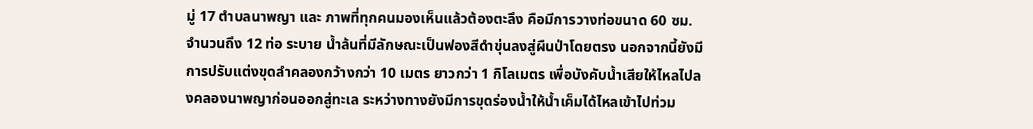มู่ 17 ตำบลนาพญา และ ภาพที่ทุกคนมองเห็นแล้วต้องตะลึง คือมีการวางท่อขนาด 60 ซม. จำนวนถึง 12 ท่อ ระบาย น้ำล้นที่มีลักษณะเป็นฟองสีดำขุ่นลงสู่ผืนป่าโดยตรง นอกจากนี้ยังมีการปรับแต่งขุดลำคลองกว้างกว่า 10 เมตร ยาวกว่า 1 กิโลเมตร เพื่อบังคับน้ำเสียให้ไหลไปลงคลองนาพญาก่อนออกสู่ทะเล ระหว่างทางยังมีการขุดร่องน้ำให้น้ำเค็มได้ไหลเข้าไปท่วม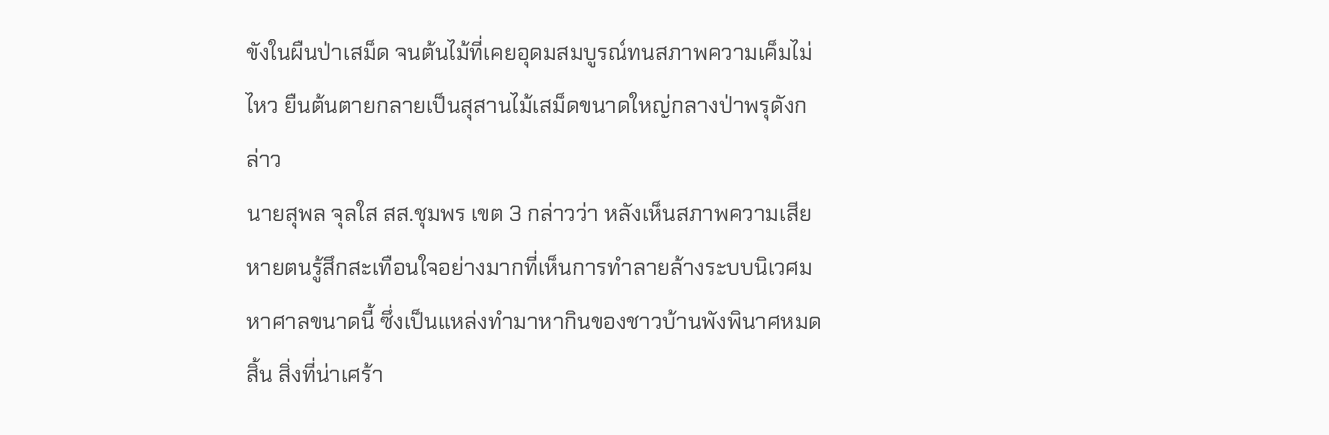ขังในผืนป่าเสม็ด จนต้นไม้ที่เคยอุดมสมบูรณ์ทนสภาพความเค็มไม่ไหว ยืนต้นตายกลายเป็นสุสานไม้เสม็ดขนาดใหญ่กลางป่าพรุดังกล่าว
นายสุพล จุลใส สส.ชุมพร เขต 3 กล่าวว่า หลังเห็นสภาพความเสียหายตนรู้สึกสะเทือนใจอย่างมากที่เห็นการทำลายล้างระบบนิเวศมหาศาลขนาดนี้ ซึ่งเป็นแหล่งทำมาหากินของชาวบ้านพังพินาศหมดสิ้น สิ่งที่น่าเศร้า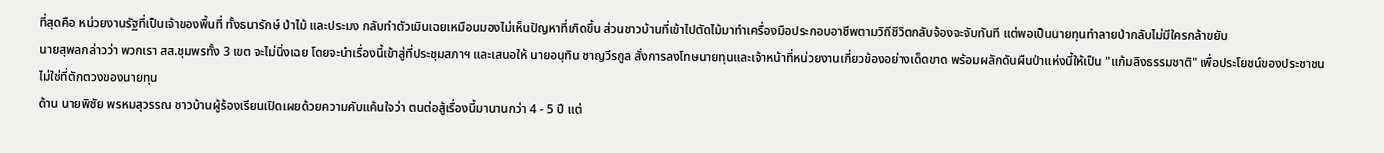ที่สุดคือ หน่วยงานรัฐที่เป็นเจ้าของพื้นที่ ทั้งธนารักษ์ ป่าไม้ และประมง กลับทำตัวเมินเฉยเหมือนมองไม่เห็นปัญหาที่เกิดขึ้น ส่วนชาวบ้านที่เข้าไปตัดไม้มาทำเครื่องมือประกอบอาชีพตามวิถีชีวิตกลับจ้องจะจับทันที แต่พอเป็นนายทุนทำลายป่ากลับไม่มีใครกล้าขยับ
นายสุพลกล่าวว่า พวกเรา สส.ชุมพรทั้ง 3 เขต จะไม่นิ่งเฉย โดยจะนำเรื่องนี้เข้าสู่ที่ประชุมสภาฯ และเสนอให้ นายอนุทิน ชาญวีรกูล สั่งการลงโทษนายทุนและเจ้าหน้าที่หน่วยงานเกี่ยวข้องอย่างเด็ดขาด พร้อมผลักดันผืนป่าแห่งนี้ให้เป็น "แก้มลิงธรรมชาติ" เพื่อประโยชน์ของประชาชน ไม่ใช่ที่ตักตวงของนายทุน
ด้าน นายพิชัย พรหมสุวรรณ ชาวบ้านผู้ร้องเรียนเปิดเผยด้วยความคับแค้นใจว่า ตนต่อสู้เรื่องนี้มานานกว่า 4 - 5 ปี แต่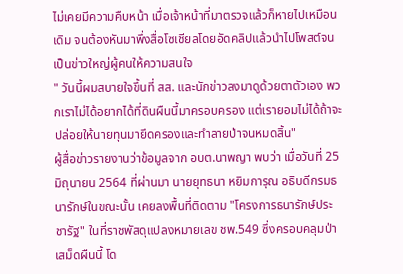ไม่เคยมีความคืบหน้า เมื่อเจ้าหน้าที่มาตรวจแล้วก็หายไปเหมือนเดิม จนต้องหันมาพึ่งสื่อโซเชียลโดยอัดคลิปแล้วนำไปโพสต์จนเป็นข่าวใหญ่ผู้คนให้ความสนใจ
" วันนี้ผมสบายใจขึ้นที่ สส. และนักข่าวลงมาดูด้วยตาตัวเอง พวกเราไม่ได้อยากได้ที่ดินผืนนี้มาครอบครอง แต่เรายอมไม่ได้ถ้าจะปล่อยให้นายทุนมายึดครองและทำลายป่าจนหมดสิ้น"
ผู้สื่อข่าวรายงานว่าข้อมูลจาก อบต.นาพญา พบว่า เมื่อวันที่ 25 มิถุนายน 2564 ที่ผ่านมา นายยุทธนา หยิมการุณ อธิบดีกรมธนารักษ์ในขณะนั้น เคยลงพื้นที่ติดตาม "โครงการธนารักษ์ประชารัฐ" ในที่ราชพัสดุแปลงหมายเลข ชพ.549 ซึ่งครอบคลุมป่าเสม็ดผืนนี้ โด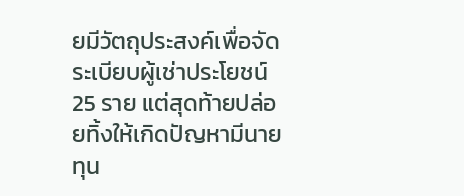ยมีวัตถุประสงค์เพื่อจัดระเบียบผู้เช่าประโยชน์ 25 ราย แต่สุดท้ายปล่อยทิ้งให้เกิดปัญหามีนายทุน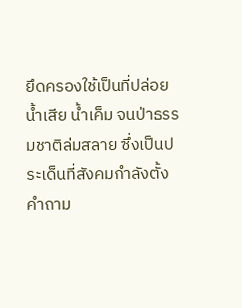ยึดครองใช้เป็นที่ปล่อยน้ำเสีย น้ำเค็ม จนป่าธรรมชาติล่มสลาย ซึ่งเป็นประเด็นที่สังคมกำลังตั้งคำถาม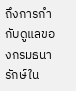ถึงการกำกับดูแลของกรมธนารักษ์ใน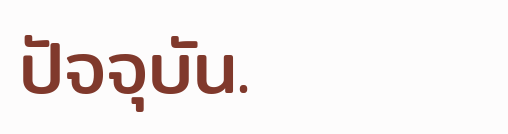ปัจจุบัน.